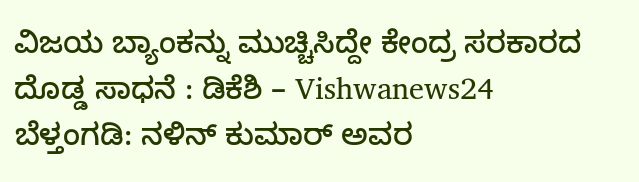ವಿಜಯ ಬ್ಯಾಂಕನ್ನು ಮುಚ್ಚಿಸಿದ್ದೇ ಕೇಂದ್ರ ಸರಕಾರದ ದೊಡ್ಡ ಸಾಧನೆ : ಡಿಕೆಶಿ – Vishwanews24
ಬೆಳ್ತಂಗಡಿ: ನಳಿನ್ ಕುಮಾರ್ ಅವರ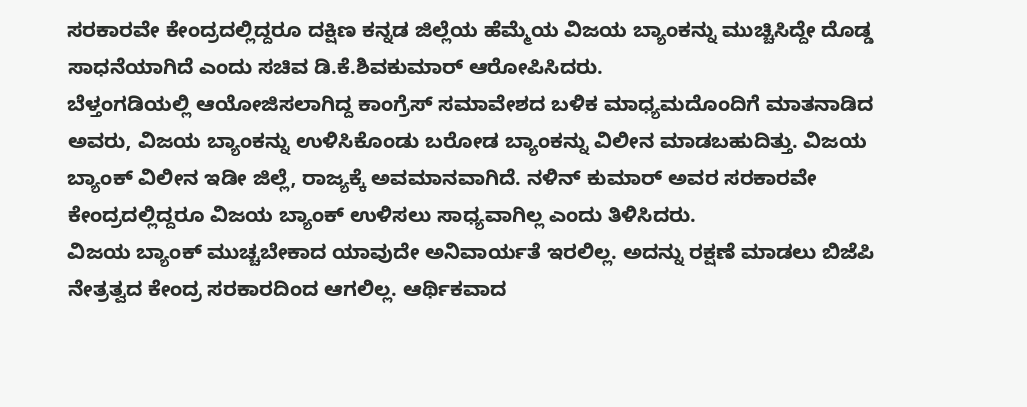ಸರಕಾರವೇ ಕೇಂದ್ರದಲ್ಲಿದ್ದರೂ ದಕ್ಷಿಣ ಕನ್ನಡ ಜಿಲ್ಲೆಯ ಹೆಮ್ಮೆಯ ವಿಜಯ ಬ್ಯಾಂಕನ್ನು ಮುಚ್ಚಿಸಿದ್ದೇ ದೊಡ್ಡ ಸಾಧನೆಯಾಗಿದೆ ಎಂದು ಸಚಿವ ಡಿ.ಕೆ.ಶಿವಕುಮಾರ್ ಆರೋಪಿಸಿದರು.
ಬೆಳ್ತಂಗಡಿಯಲ್ಲಿ ಆಯೋಜಿಸಲಾಗಿದ್ದ ಕಾಂಗ್ರೆಸ್ ಸಮಾವೇಶದ ಬಳಿಕ ಮಾಧ್ಯಮದೊಂದಿಗೆ ಮಾತನಾಡಿದ ಅವರು, ವಿಜಯ ಬ್ಯಾಂಕನ್ನು ಉಳಿಸಿಕೊಂಡು ಬರೋಡ ಬ್ಯಾಂಕನ್ನು ವಿಲೀನ ಮಾಡಬಹುದಿತ್ತು. ವಿಜಯ ಬ್ಯಾಂಕ್ ವಿಲೀನ ಇಡೀ ಜಿಲ್ಲೆ, ರಾಜ್ಯಕ್ಕೆ ಅವಮಾನವಾಗಿದೆ. ನಳಿನ್ ಕುಮಾರ್ ಅವರ ಸರಕಾರವೇ ಕೇಂದ್ರದಲ್ಲಿದ್ದರೂ ವಿಜಯ ಬ್ಯಾಂಕ್ ಉಳಿಸಲು ಸಾಧ್ಯವಾಗಿಲ್ಲ ಎಂದು ತಿಳಿಸಿದರು.
ವಿಜಯ ಬ್ಯಾಂಕ್ ಮುಚ್ಚಬೇಕಾದ ಯಾವುದೇ ಅನಿವಾರ್ಯತೆ ಇರಲಿಲ್ಲ. ಅದನ್ನು ರಕ್ಷಣೆ ಮಾಡಲು ಬಿಜೆಪಿ ನೇತ್ರತ್ವದ ಕೇಂದ್ರ ಸರಕಾರದಿಂದ ಆಗಲಿಲ್ಲ. ಆರ್ಥಿಕವಾದ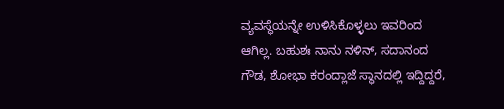ವ್ಯವಸ್ಥೆಯನ್ನೇ ಉಳಿಸಿಕೊಳ್ಳಲು ಇವರಿಂದ ಆಗಿಲ್ಲ. ಬಹುಶಃ ನಾನು ನಳಿನ್, ಸದಾನಂದ ಗೌಡ, ಶೋಭಾ ಕರಂದ್ಲಾಜೆ ಸ್ಥಾನದಲ್ಲಿ ಇದ್ದಿದ್ದರೆ,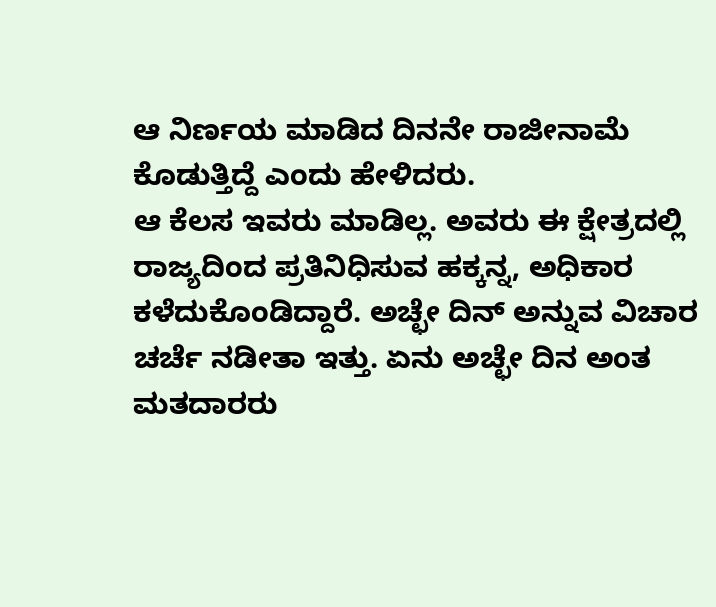ಆ ನಿರ್ಣಯ ಮಾಡಿದ ದಿನನೇ ರಾಜೀನಾಮೆ ಕೊಡುತ್ತಿದ್ದೆ ಎಂದು ಹೇಳಿದರು.
ಆ ಕೆಲಸ ಇವರು ಮಾಡಿಲ್ಲ. ಅವರು ಈ ಕ್ಷೇತ್ರದಲ್ಲಿ ರಾಜ್ಯದಿಂದ ಪ್ರತಿನಿಧಿಸುವ ಹಕ್ಕನ್ನ, ಅಧಿಕಾರ ಕಳೆದುಕೊಂಡಿದ್ದಾರೆ. ಅಚ್ಛೇ ದಿನ್ ಅನ್ನುವ ವಿಚಾರ ಚರ್ಚೆ ನಡೀತಾ ಇತ್ತು. ಏನು ಅಚ್ಛೇ ದಿನ ಅಂತ ಮತದಾರರು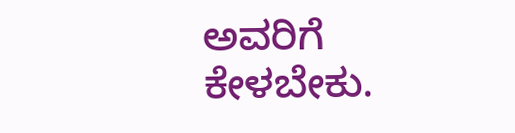ಅವರಿಗೆ ಕೇಳಬೇಕು.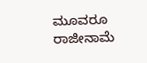ಮೂವರೂ ರಾಜೀನಾಮೆ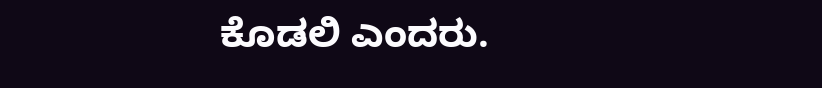ಕೊಡಲಿ ಎಂದರು.